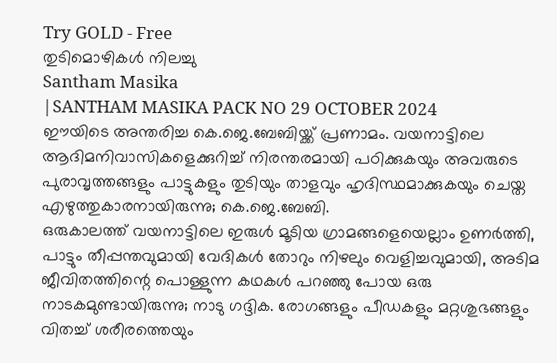Try GOLD - Free
തുടിമൊഴികൾ നിലച്ചു
Santham Masika
|SANTHAM MASIKA PACK NO 29 OCTOBER 2024
ഈയിടെ അന്തരിച്ച കെ.ജെ.ബേബിയ്ക്ക് പ്രണാമം. വയനാട്ടിലെ ആദിമനിവാസികളെക്കുറിച്ച് നിരന്തരമായി പഠിക്കുകയും അവരുടെ പുരാവൃത്തങ്ങളും പാട്ടുകളും തുടിയും താളവും ഹൃദിസ്ഥമാക്കുകയും ചെയ്ത എഴുത്തുകാരനായിരുന്നു; കെ.ജെ.ബേബി.
ഒരുകാലത്ത് വയനാട്ടിലെ ഇരുൾ മൂടിയ ഗ്രാമങ്ങളെയെല്ലാം ഉണർത്തി, പാട്ടും തീപ്പന്തവുമായി വേദികൾ തോറും നിഴലും വെളിച്ചവുമായി, അടിമ ജീവിതത്തിന്റെ പൊള്ളുന്ന കഥകൾ പറഞ്ഞു പോയ ഒരു നാടകമുണ്ടായിരുന്നു; നാടു ഗദ്ദിക. രോഗങ്ങളും പീഡകളും മറ്റശുഭങ്ങളും വിതച്ച് ശരീരത്തെയും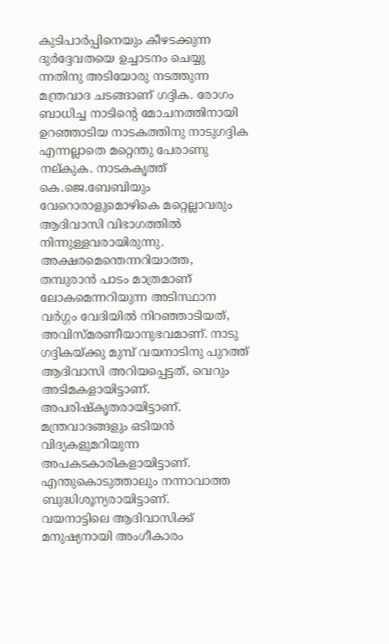കുടിപാർപ്പിനെയും കീഴടക്കുന്ന ദുർദ്ദേവതയെ ഉച്ചാടനം ചെയ്യു ന്നതിനു അടിയോരു നടത്തുന്ന മന്ത്രവാദ ചടങ്ങാണ് ഗദ്ദിക. രോഗം ബാധിച്ച നാടിന്റെ മോചനത്തിനായി ഉറഞ്ഞാടിയ നാടകത്തിനു നാടുഗദ്ദിക എന്നല്ലാതെ മറ്റെന്തു പേരാണു നല്കുക. നാടകകൃത്ത് കെ.ജെ.ബേബിയും വേറൊരാളുമൊഴികെ മറ്റെല്ലാവരും ആദിവാസി വിഭാഗത്തിൽ നിന്നുള്ളവരായിരുന്നു. അക്ഷരമെന്തെന്നറിയാത്ത, തമ്പുരാൻ പാടം മാത്രമാണ് ലോകമെന്നറിയുന്ന അടിസ്ഥാന വർഗ്ഗം വേദിയിൽ നിറഞ്ഞാടിയത്, അവിസ്മരണീയാനുഭവമാണ്. നാടു ഗദ്ദികയ്ക്കു മുമ്പ് വയനാടിനു പുറത്ത് ആദിവാസി അറിയപ്പെട്ടത്, വെറും അടിമകളായിട്ടാണ്. അപരിഷ്കൃതരായിട്ടാണ്. മന്ത്രവാദങ്ങളും ഒടിയൻ വിദ്യകളുമറിയുന്ന അപകടകാരികളായിട്ടാണ്. എന്തുകൊടുത്താലും നന്നാവാത്ത ബുദ്ധിശൂന്യരായിട്ടാണ്.
വയനാട്ടിലെ ആദിവാസിക്ക് മനുഷ്യനായി അംഗീകാരം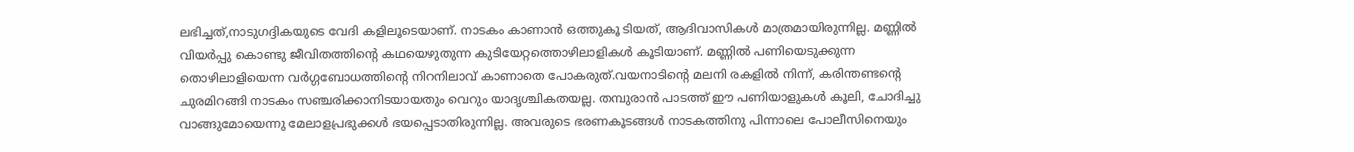ലഭിച്ചത്,നാടുഗദ്ദികയുടെ വേദി കളിലൂടെയാണ്. നാടകം കാണാൻ ഒത്തുകൂ ടിയത്, ആദിവാസികൾ മാത്രമായിരുന്നില്ല. മണ്ണിൽ വിയർപ്പു കൊണ്ടു ജീവിതത്തിന്റെ കഥയെഴുതുന്ന കുടിയേറ്റത്തൊഴിലാളികൾ കൂടിയാണ്. മണ്ണിൽ പണിയെടുക്കുന്ന തൊഴിലാളിയെന്ന വർഗ്ഗബോധത്തിന്റെ നിറനിലാവ് കാണാതെ പോകരുത്.വയനാടിന്റെ മലനി രകളിൽ നിന്ന്, കരിന്തണ്ടന്റെ ചുരമിറങ്ങി നാടകം സഞ്ചരിക്കാനിടയായതും വെറും യാദൃശ്ചികതയല്ല. തമ്പുരാൻ പാടത്ത് ഈ പണിയാളുകൾ കൂലി, ചോദിച്ചു വാങ്ങുമോയെന്നു മേലാളപ്രഭുക്കൾ ഭയപ്പെടാതിരുന്നില്ല. അവരുടെ ഭരണകൂടങ്ങൾ നാടകത്തിനു പിന്നാലെ പോലീസിനെയും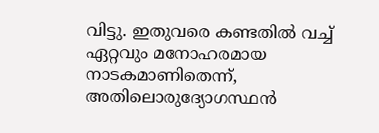വിട്ടു. ഇതുവരെ കണ്ടതിൽ വച്ച് ഏറ്റവും മനോഹരമായ നാടകമാണിതെന്ന്, അതിലൊരുദ്യോഗസ്ഥൻ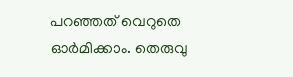പറഞ്ഞത് വെറുതെ ഓർമിക്കാം. തെരുവു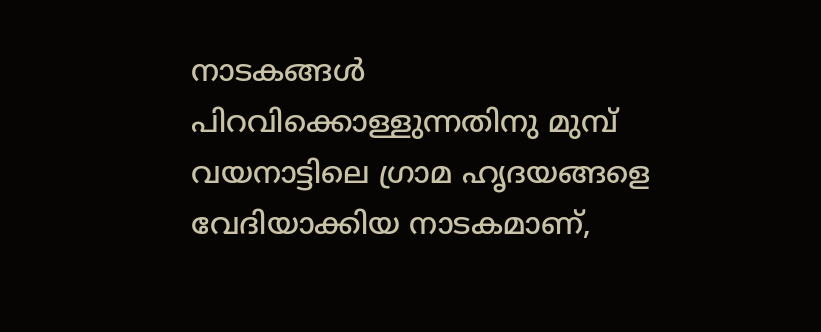നാടകങ്ങൾ പിറവിക്കൊള്ളുന്നതിനു മുമ്പ് വയനാട്ടിലെ ഗ്രാമ ഹൃദയങ്ങളെ വേദിയാക്കിയ നാടകമാണ്,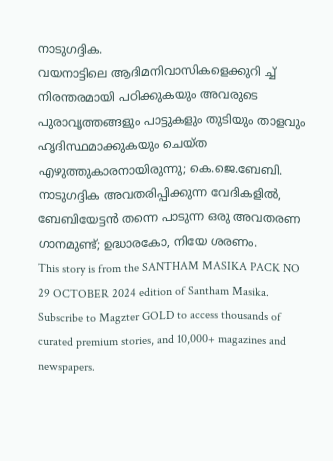നാടുഗദ്ദിക.
വയനാട്ടിലെ ആദിമനിവാസികളെക്കുറി ച്ച് നിരന്തരമായി പഠിക്കുകയും അവരുടെ പുരാവൃത്തങ്ങളും പാട്ടുകളും തുടിയും താളവും ഹൃദിസ്ഥമാക്കുകയും ചെയ്ത എഴുത്തുകാരനായിരുന്നു; കെ.ജെ.ബേബി. നാടുഗദ്ദിക അവതരിപ്പിക്കുന്ന വേദികളിൽ, ബേബിയേട്ടൻ തന്നെ പാടുന്ന ഒരു അവതരണ ഗാനമുണ്ട്; ഉദ്ധാരകോ, നിയേ ശരണം.
This story is from the SANTHAM MASIKA PACK NO 29 OCTOBER 2024 edition of Santham Masika.
Subscribe to Magzter GOLD to access thousands of curated premium stories, and 10,000+ magazines and newspapers.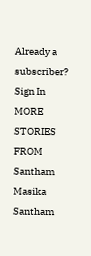Already a subscriber? Sign In
MORE STORIES FROM Santham Masika
Santham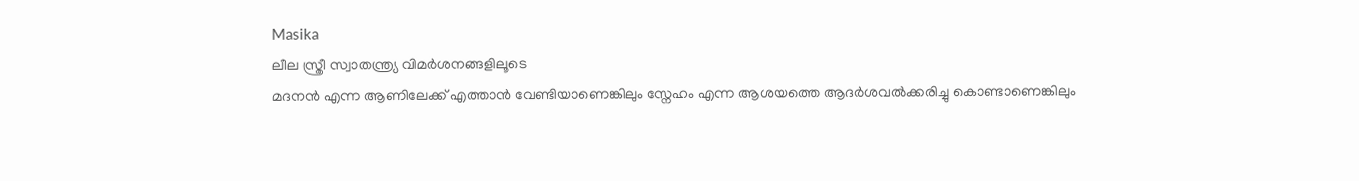Masika
ലീല സ്ത്രീ സ്വാതന്ത്ര്യ വിമർശനങ്ങളിലൂടെ
മദനൻ എന്ന ആണിലേക്ക് എത്താൻ വേണ്ടിയാണെങ്കിലും സ്നേഹം എന്ന ആശയത്തെ ആദർശവൽക്കരിച്ചു കൊണ്ടാണെങ്കിലും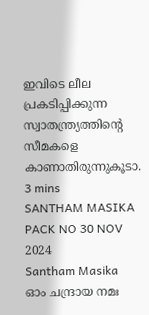ഇവിടെ ലീല പ്രകടിപ്പിക്കുന്ന സ്വാതന്ത്ര്യത്തിന്റെ സീമകളെ കാണാതിരുന്നുകൂടാ.
3 mins
SANTHAM MASIKA PACK NO 30 NOV 2024
Santham Masika
ഓം ചന്ദ്രായ നമഃ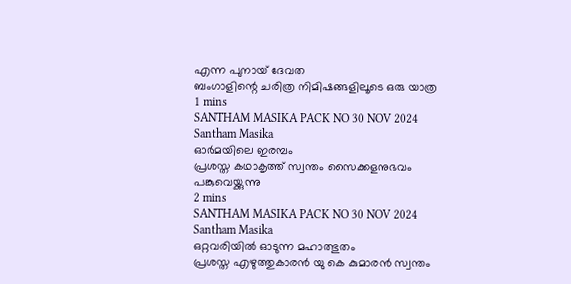എന്ന പുനായ് ദേവത
ബംഗാളിന്റെ ചരിത്ര നിമിഷങ്ങളിലൂടെ ഒരു യാത്ര
1 mins
SANTHAM MASIKA PACK NO 30 NOV 2024
Santham Masika
ഓർമയിലെ ഇരമ്പം
പ്രശസ്ത കഥാകൃത്ത് സ്വന്തം സൈക്കളനുഭവം പങ്കുവെയ്ക്കുന്നു
2 mins
SANTHAM MASIKA PACK NO 30 NOV 2024
Santham Masika
ഒറ്റവരിയിൽ ഓടുന്ന മഹാത്ഭുതം
പ്രശസ്ത എഴുത്തുകാരൻ യു കെ കുമാരൻ സ്വന്തം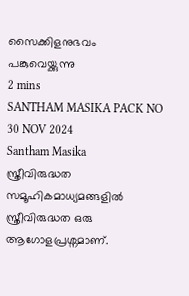സൈക്കിളനുഭവം പങ്കുവെയ്ക്കുന്നു
2 mins
SANTHAM MASIKA PACK NO 30 NOV 2024
Santham Masika
സ്ത്രീവിരുദ്ധത സമൂഹികമാധ്യമങ്ങളിൽ
സ്ത്രീവിരുദ്ധത ഒരു ആഗോളപ്രശ്നമാണ്.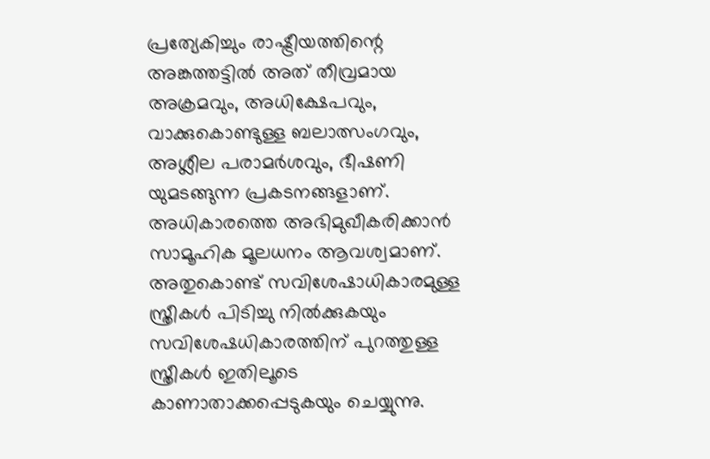പ്രത്യേകിച്ചും രാഷ്ട്രീയത്തിന്റെ അങ്കത്തട്ടിൽ അത് തീവ്രമായ അക്രമവും, അധിക്ഷേപവും, വാക്കുകൊണ്ടുള്ള ബലാത്സംഗവും, അശ്ലീല പരാമർശവും, ഭീഷണി യുമടങ്ങുന്ന പ്രകടനങ്ങളാണ്. അധികാരത്തെ അഭിമുഖീകരിക്കാൻ സാമൂഹിക മൂലധനം ആവശ്വമാണ്. അതുകൊണ്ട് സവിശേഷാധികാരമുള്ള സ്ത്രീകൾ പിടിച്ചു നിൽക്കുകയും സവിശേഷധികാരത്തിന് പുറത്തുള്ള സ്ത്രീകൾ ഇതിലൂടെ കാണാതാക്കപ്പെടുകയും ചെയ്യുന്നു.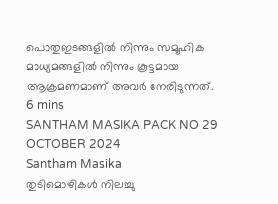പൊതുഇടങ്ങളിൽ നിന്നും സമൂഹിക മാധ്യമങ്ങളിൽ നിന്നും കൂട്ടമായ ആക്രമണമാണ് അവർ നേരിടുന്നത്.
6 mins
SANTHAM MASIKA PACK NO 29 OCTOBER 2024
Santham Masika
തുടിമൊഴികൾ നിലച്ചു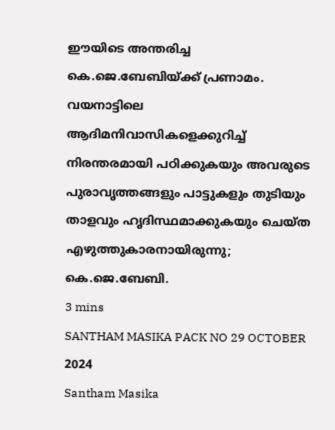ഈയിടെ അന്തരിച്ച കെ.ജെ.ബേബിയ്ക്ക് പ്രണാമം. വയനാട്ടിലെ ആദിമനിവാസികളെക്കുറിച്ച് നിരന്തരമായി പഠിക്കുകയും അവരുടെ പുരാവൃത്തങ്ങളും പാട്ടുകളും തുടിയും താളവും ഹൃദിസ്ഥമാക്കുകയും ചെയ്ത എഴുത്തുകാരനായിരുന്നു; കെ.ജെ.ബേബി.
3 mins
SANTHAM MASIKA PACK NO 29 OCTOBER 2024
Santham Masika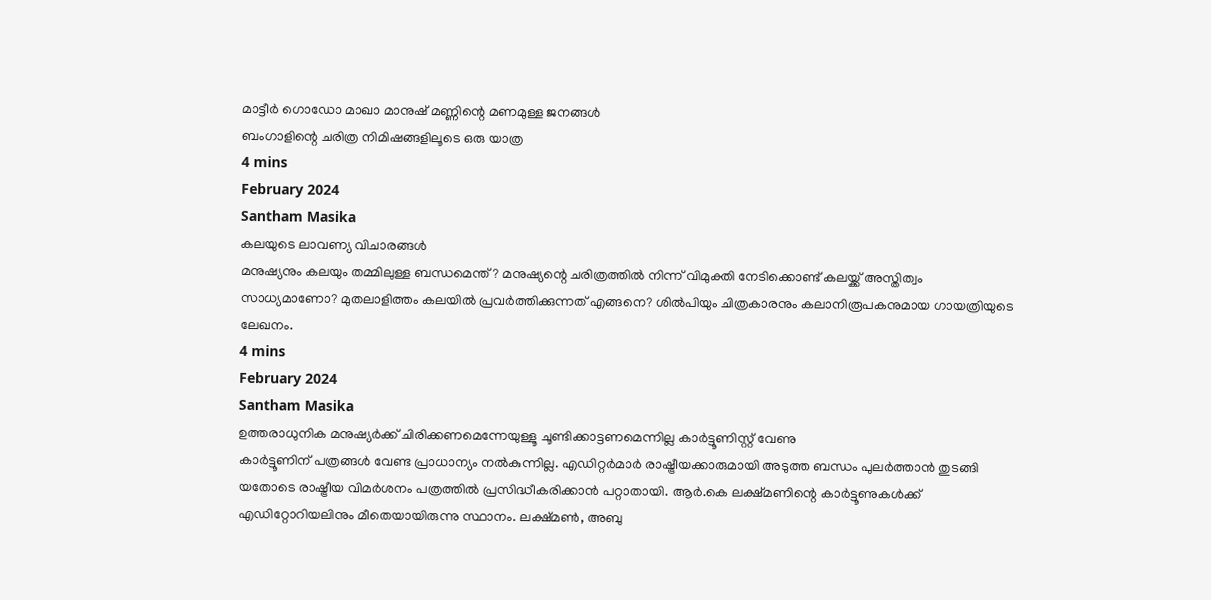മാട്ടീർ ഗൊഡോ മാഖാ മാനുഷ് മണ്ണിന്റെ മണമുള്ള ജനങ്ങൾ
ബംഗാളിന്റെ ചരിത്ര നിമിഷങ്ങളിലൂടെ ഒരു യാത്ര
4 mins
February 2024
Santham Masika
കലയുടെ ലാവണ്യ വിചാരങ്ങൾ
മനുഷ്യനും കലയും തമ്മിലുള്ള ബന്ധമെന്ത്? മനുഷ്യന്റെ ചരിത്രത്തിൽ നിന്ന് വിമുക്തി നേടിക്കൊണ്ട് കലയ്ക്ക് അസ്തിത്വം സാധ്യമാണോ? മുതലാളിത്തം കലയിൽ പ്രവർത്തിക്കുന്നത് എങ്ങനെ? ശിൽപിയും ചിത്രകാരനും കലാനിരൂപകനുമായ ഗായത്രിയുടെ ലേഖനം.
4 mins
February 2024
Santham Masika
ഉത്തരാധുനിക മനുഷ്യർക്ക് ചിരിക്കണമെന്നേയുള്ളൂ ചൂണ്ടിക്കാട്ടണമെന്നില്ല കാർട്ടൂണിസ്റ്റ് വേണു
കാർട്ടൂണിന് പത്രങ്ങൾ വേണ്ട പ്രാധാന്യം നൽകുന്നില്ല. എഡിറ്റർമാർ രാഷ്ട്രീയക്കാരുമായി അടുത്ത ബന്ധം പുലർത്താൻ തുടങ്ങി യതോടെ രാഷ്ട്രീയ വിമർശനം പത്രത്തിൽ പ്രസിദ്ധീകരിക്കാൻ പറ്റാതായി. ആർ.കെ ലക്ഷ്മണിന്റെ കാർട്ടൂണുകൾക്ക് എഡിറ്റോറിയലിനും മീതെയായിരുന്നു സ്ഥാനം. ലക്ഷ്മൺ, അബു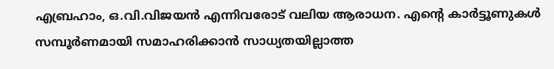എബ്രഹാം, ഒ.വി.വിജയൻ എന്നിവരോട് വലിയ ആരാധന. എന്റെ കാർട്ടൂണുകൾ സമ്പൂർണമായി സമാഹരിക്കാൻ സാധ്യതയില്ലാത്ത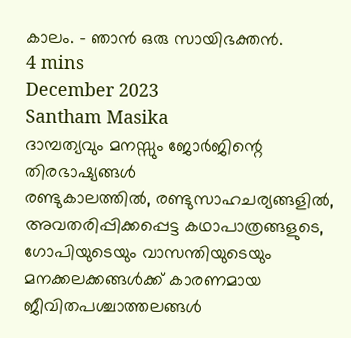കാലം. - ഞാൻ ഒരു സായിഭക്തൻ.
4 mins
December 2023
Santham Masika
ദാമ്പത്യവും മനസ്സും ജോർജിന്റെ തിരഭാഷ്യങ്ങൾ
രണ്ടുകാലത്തിൽ, രണ്ടുസാഹചര്യങ്ങളിൽ, അവതരിപ്പിക്കപ്പെട്ട കഥാപാത്രങ്ങളുടെ, ഗോപിയുടെയും വാസന്തിയുടെയും മനക്കലക്കങ്ങൾക്ക് കാരണമായ ജീവിതപശ്ചാത്തലങ്ങൾ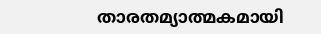താരതമ്യാത്മകമായി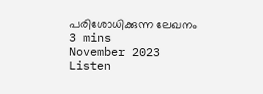പരിശോധിക്കുന്ന ലേഖനം
3 mins
November 2023
Listen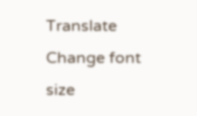Translate
Change font size